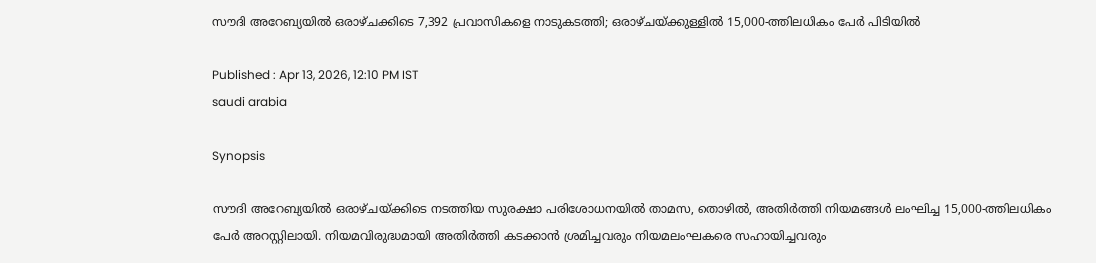സൗദി അറേബ്യയിൽ ഒരാഴ്ചക്കിടെ 7,392 പ്രവാസികളെ നാടുകടത്തി; ഒരാഴ്ചയ്ക്കുള്ളിൽ 15,000-ത്തിലധികം പേർ പിടിയിൽ

Published : Apr 13, 2026, 12:10 PM IST
saudi arabia

Synopsis

സൗദി അറേബ്യയിൽ ഒരാഴ്ചയ്ക്കിടെ നടത്തിയ സുരക്ഷാ പരിശോധനയിൽ താമസ, തൊഴിൽ, അതിർത്തി നിയമങ്ങൾ ലംഘിച്ച 15,000-ത്തിലധികം പേർ അറസ്റ്റിലായി. നിയമവിരുദ്ധമായി അതിർത്തി കടക്കാൻ ശ്രമിച്ചവരും നിയമലംഘകരെ സഹായിച്ചവരും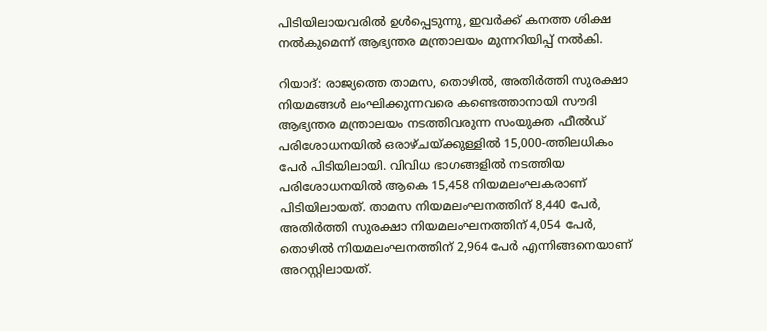പിടിയിലായവരിൽ ഉൾപ്പെടുന്നു, ഇവർക്ക് കനത്ത ശിക്ഷ നൽകുമെന്ന് ആഭ്യന്തര മന്ത്രാലയം മുന്നറിയിപ്പ് നൽകി.

റിയാദ്: രാജ്യത്തെ താമസ, തൊഴിൽ, അതിർത്തി സുരക്ഷാ നിയമങ്ങൾ ലംഘിക്കുന്നവരെ കണ്ടെത്താനായി സൗദി ആഭ്യന്തര മന്ത്രാലയം നടത്തിവരുന്ന സംയുക്ത ഫീൽഡ് പരിശോധനയിൽ ഒരാഴ്ചയ്ക്കുള്ളിൽ 15,000-ത്തിലധികം പേർ പിടിയിലായി. വിവിധ ഭാഗങ്ങളിൽ നടത്തിയ പരിശോധനയിൽ ആകെ 15,458 നിയമലംഘകരാണ് പിടിയിലായത്. താമസ നിയമലംഘനത്തിന് 8,440 പേർ, അതിർത്തി സുരക്ഷാ നിയമലംഘനത്തിന് 4,054 പേർ, തൊഴിൽ നിയമലംഘനത്തിന് 2,964 പേർ എന്നിങ്ങനെയാണ് അറസ്റ്റിലായത്.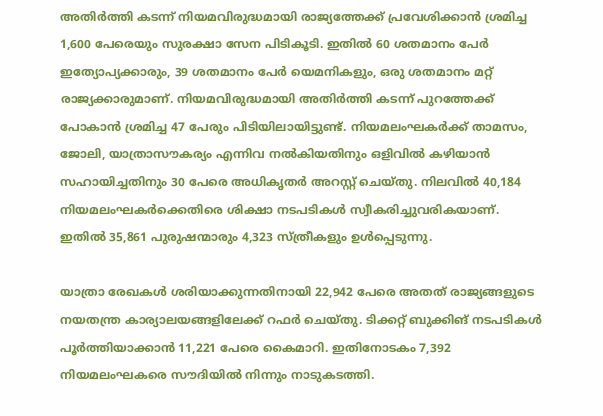അതിർത്തി കടന്ന് നിയമവിരുദ്ധമായി രാജ്യത്തേക്ക് പ്രവേശിക്കാൻ ശ്രമിച്ച 1,600 പേരെയും സുരക്ഷാ സേന പിടികൂടി. ഇതിൽ 60 ശതമാനം പേർ ഇത്യോപ്യക്കാരും, 39 ശതമാനം പേർ യെമനികളും, ഒരു ശതമാനം മറ്റ് രാജ്യക്കാരുമാണ്. നിയമവിരുദ്ധമായി അതിർത്തി കടന്ന് പുറത്തേക്ക് പോകാൻ ശ്രമിച്ച 47 പേരും പിടിയിലായിട്ടുണ്ട്. നിയമലംഘകർക്ക് താമസം, ജോലി, യാത്രാസൗകര്യം എന്നിവ നൽകിയതിനും ഒളിവിൽ കഴിയാൻ സഹായിച്ചതിനും 30 പേരെ അധികൃതർ അറസ്റ്റ് ചെയ്തു. നിലവിൽ 40,184 നിയമലംഘകർക്കെതിരെ ശിക്ഷാ നടപടികൾ സ്വീകരിച്ചുവരികയാണ്. ഇതിൽ 35,861 പുരുഷന്മാരും 4,323 സ്ത്രീകളും ഉൾപ്പെടുന്നു.

യാത്രാ രേഖകൾ ശരിയാക്കുന്നതിനായി 22,942 പേരെ അതത് രാജ്യങ്ങളുടെ നയതന്ത്ര കാര്യാലയങ്ങളിലേക്ക് റഫർ ചെയ്തു. ടിക്കറ്റ് ബുക്കിങ് നടപടികൾ പൂർത്തിയാക്കാൻ 11,221 പേരെ കൈമാറി. ഇതിനോടകം 7,392 നിയമലംഘകരെ സൗദിയിൽ നിന്നും നാടുകടത്തി.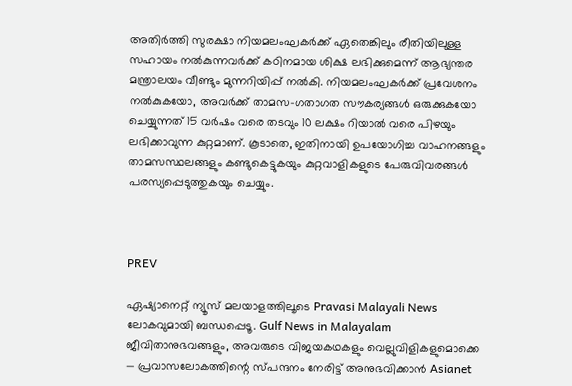അതിർത്തി സുരക്ഷാ നിയമലംഘകർക്ക് ഏതെങ്കിലും രീതിയിലുള്ള സഹായം നൽകുന്നവർക്ക് കഠിനമായ ശിക്ഷ ലഭിക്കുമെന്ന് ആഭ്യന്തര മന്ത്രാലയം വീണ്ടും മുന്നറിയിപ്പ് നൽകി. നിയമലംഘകർക്ക് പ്രവേശനം നൽകുകയോ, അവർക്ക് താമസ-ഗതാഗത സൗകര്യങ്ങൾ ഒരുക്കുകയോ ചെയ്യുന്നത് 15 വർഷം വരെ തടവും 10 ലക്ഷം റിയാൽ വരെ പിഴയും ലഭിക്കാവുന്ന കുറ്റമാണ്. കൂടാതെ, ഇതിനായി ഉപയോഗിച്ച വാഹനങ്ങളും താമസസ്ഥലങ്ങളും കണ്ടുകെട്ടുകയും കുറ്റവാളികളുടെ പേരുവിവരങ്ങൾ പരസ്യപ്പെടുത്തുകയും ചെയ്യും.



PREV

ഏഷ്യാനെറ്റ് ന്യൂസ് മലയാളത്തിലൂടെ Pravasi Malayali News ലോകവുമായി ബന്ധപ്പെടൂ. Gulf News in Malayalam  ജീവിതാനുഭവങ്ങളും, അവരുടെ വിജയകഥകളും വെല്ലുവിളികളുമൊക്കെ — പ്രവാസലോകത്തിന്റെ സ്പന്ദനം നേരിട്ട് അനുഭവിക്കാൻ Asianet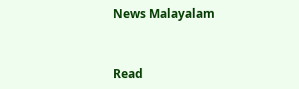News Malayalam



Read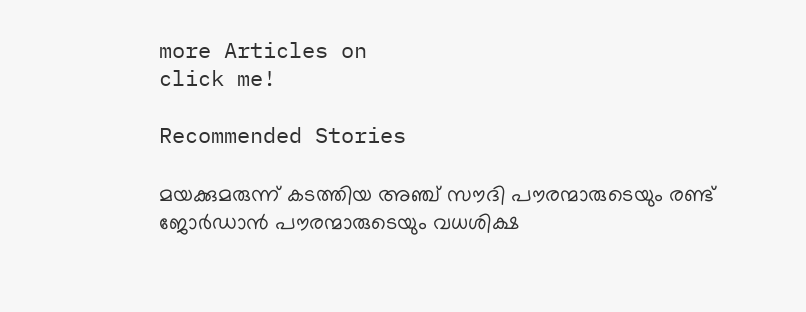more Articles on
click me!

Recommended Stories

മയക്കുമരുന്ന് കടത്തിയ അഞ്ച് സൗദി പൗരന്മാരുടെയും രണ്ട് ജോർഡാൻ പൗരന്മാരുടെയും വധശിക്ഷ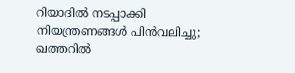റിയാദിൽ നടപ്പാക്കി
നിയന്ത്രണങ്ങൾ പിൻവലിച്ചു; ഖത്തറിൽ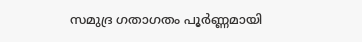സമുദ്ര ഗതാഗതം പൂർണ്ണമായി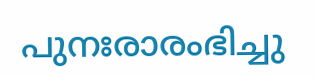പുനഃരാരംഭിച്ചു